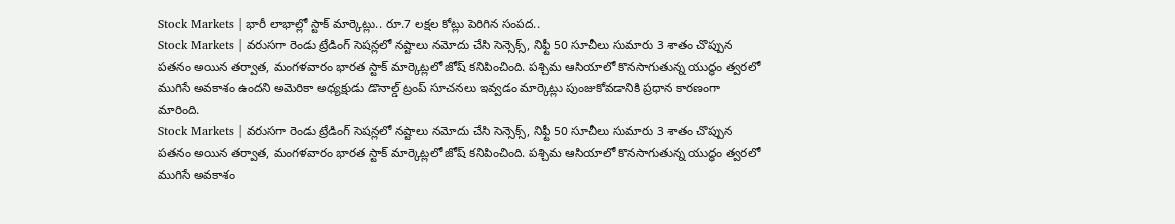Stock Markets | భారీ లాభాల్లో స్టాక్ మార్కెట్లు.. రూ.7 లక్షల కోట్లు పెరిగిన సంపద..
Stock Markets | వరుసగా రెండు ట్రేడింగ్ సెషన్లలో నష్టాలు నమోదు చేసి సెన్సెక్స్, నిఫ్టీ 50 సూచీలు సుమారు 3 శాతం చొప్పున పతనం అయిన తర్వాత, మంగళవారం భారత స్టాక్ మార్కెట్లలో జోష్ కనిపించింది. పశ్చిమ ఆసియాలో కొనసాగుతున్న యుద్ధం త్వరలో ముగిసే అవకాశం ఉందని అమెరికా అధ్యక్షుడు డొనాల్డ్ ట్రంప్ సూచనలు ఇవ్వడం మార్కెట్లు పుంజుకోవడానికి ప్రధాన కారణంగా మారింది.
Stock Markets | వరుసగా రెండు ట్రేడింగ్ సెషన్లలో నష్టాలు నమోదు చేసి సెన్సెక్స్, నిఫ్టీ 50 సూచీలు సుమారు 3 శాతం చొప్పున పతనం అయిన తర్వాత, మంగళవారం భారత స్టాక్ మార్కెట్లలో జోష్ కనిపించింది. పశ్చిమ ఆసియాలో కొనసాగుతున్న యుద్ధం త్వరలో ముగిసే అవకాశం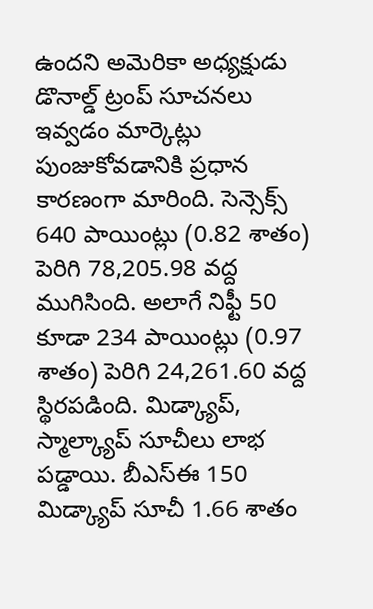ఉందని అమెరికా అధ్యక్షుడు డొనాల్డ్ ట్రంప్ సూచనలు ఇవ్వడం మార్కెట్లు పుంజుకోవడానికి ప్రధాన కారణంగా మారింది. సెన్సెక్స్ 640 పాయింట్లు (0.82 శాతం) పెరిగి 78,205.98 వద్ద ముగిసింది. అలాగే నిఫ్టీ 50 కూడా 234 పాయింట్లు (0.97 శాతం) పెరిగి 24,261.60 వద్ద స్థిరపడింది. మిడ్క్యాప్, స్మాల్క్యాప్ సూచీలు లాభ పడ్డాయి. బీఎస్ఈ 150 మిడ్క్యాప్ సూచీ 1.66 శాతం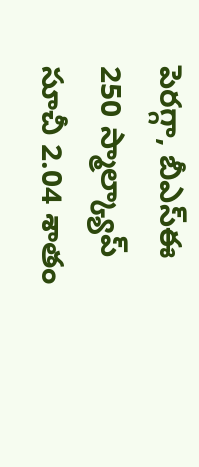పెరగ్గా, బీఎస్ఈ 250 స్మాల్క్యాప్ సూచీ 2.04 శాతం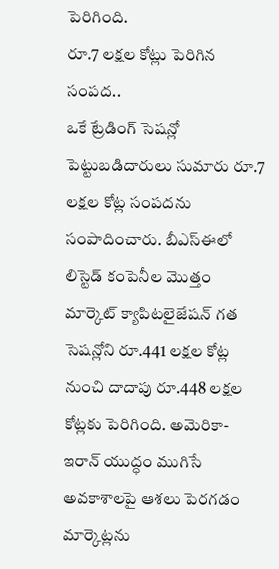పెరిగింది.
రూ.7 లక్షల కోట్లు పెరిగిన సంపద..
ఒకే ట్రేడింగ్ సెషన్లో పెట్టుబడిదారులు సుమారు రూ.7 లక్షల కోట్ల సంపదను సంపాదించారు. బీఎస్ఈలో లిస్టెడ్ కంపెనీల మొత్తం మార్కెట్ క్యాపిటలైజేషన్ గత సెషన్లోని రూ.441 లక్షల కోట్ల నుంచి దాదాపు రూ.448 లక్షల కోట్లకు పెరిగింది. అమెరికా-ఇరాన్ యుద్ధం ముగిసే అవకాశాలపై ఆశలు పెరగడం మార్కెట్లను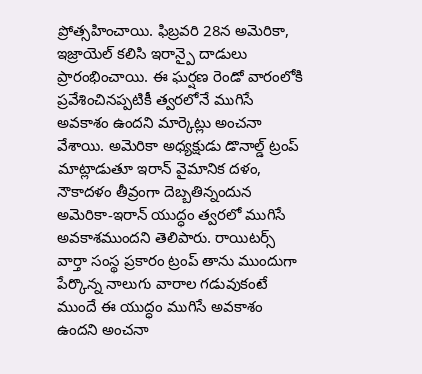ప్రోత్సహించాయి. ఫిబ్రవరి 28న అమెరికా, ఇజ్రాయెల్ కలిసి ఇరాన్పై దాడులు ప్రారంభించాయి. ఈ ఘర్షణ రెండో వారంలోకి ప్రవేశించినప్పటికీ త్వరలోనే ముగిసే అవకాశం ఉందని మార్కెట్లు అంచనా వేశాయి. అమెరికా అధ్యక్షుడు డొనాల్డ్ ట్రంప్ మాట్లాడుతూ ఇరాన్ వైమానిక దళం, నౌకాదళం తీవ్రంగా దెబ్బతిన్నందున అమెరికా-ఇరాన్ యుద్ధం త్వరలో ముగిసే అవకాశముందని తెలిపారు. రాయిటర్స్ వార్తా సంస్థ ప్రకారం ట్రంప్ తాను ముందుగా పేర్కొన్న నాలుగు వారాల గడువుకంటే ముందే ఈ యుద్ధం ముగిసే అవకాశం ఉందని అంచనా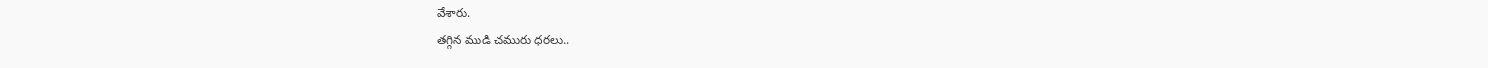వేశారు.
తగ్గిన ముడి చమురు ధరలు..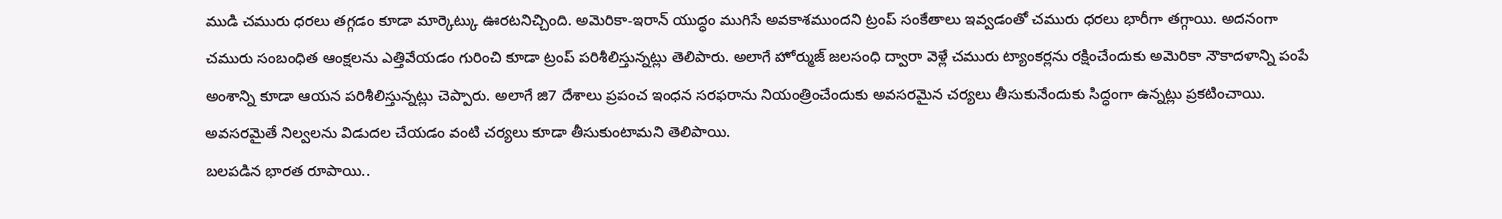ముడి చమురు ధరలు తగ్గడం కూడా మార్కెట్కు ఊరటనిచ్చింది. అమెరికా-ఇరాన్ యుద్ధం ముగిసే అవకాశముందని ట్రంప్ సంకేతాలు ఇవ్వడంతో చమురు ధరలు భారీగా తగ్గాయి. అదనంగా చమురు సంబంధిత ఆంక్షలను ఎత్తివేయడం గురించి కూడా ట్రంప్ పరిశీలిస్తున్నట్లు తెలిపారు. అలాగే హోర్ముజ్ జలసంధి ద్వారా వెళ్లే చమురు ట్యాంకర్లను రక్షించేందుకు అమెరికా నౌకాదళాన్ని పంపే అంశాన్ని కూడా ఆయన పరిశీలిస్తున్నట్లు చెప్పారు. అలాగే జి7 దేశాలు ప్రపంచ ఇంధన సరఫరాను నియంత్రించేందుకు అవసరమైన చర్యలు తీసుకునేందుకు సిద్ధంగా ఉన్నట్లు ప్రకటించాయి. అవసరమైతే నిల్వలను విడుదల చేయడం వంటి చర్యలు కూడా తీసుకుంటామని తెలిపాయి.
బలపడిన భారత రూపాయి..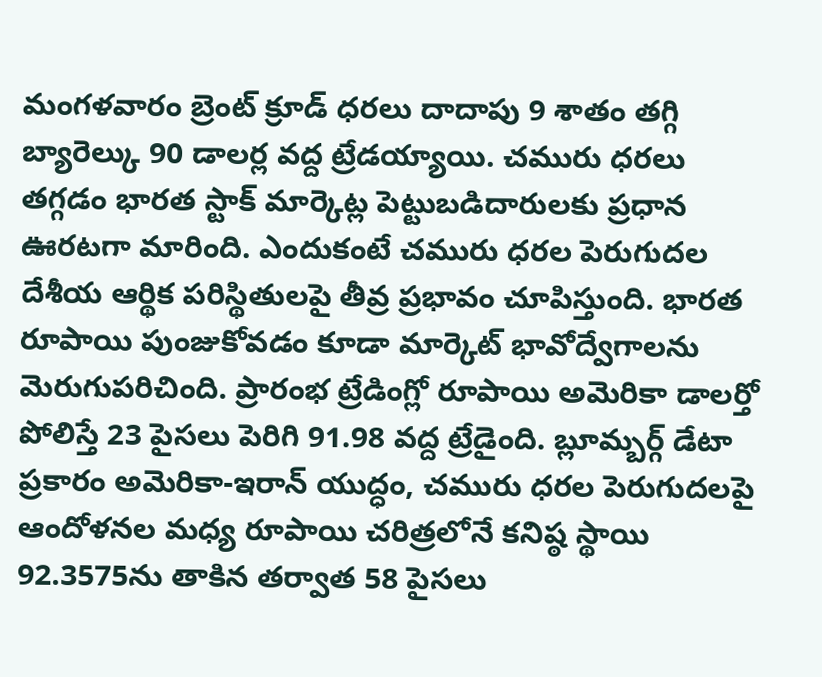మంగళవారం బ్రెంట్ క్రూడ్ ధరలు దాదాపు 9 శాతం తగ్గి బ్యారెల్కు 90 డాలర్ల వద్ద ట్రేడయ్యాయి. చమురు ధరలు తగ్గడం భారత స్టాక్ మార్కెట్ల పెట్టుబడిదారులకు ప్రధాన ఊరటగా మారింది. ఎందుకంటే చమురు ధరల పెరుగుదల దేశీయ ఆర్థిక పరిస్థితులపై తీవ్ర ప్రభావం చూపిస్తుంది. భారత రూపాయి పుంజుకోవడం కూడా మార్కెట్ భావోద్వేగాలను మెరుగుపరిచింది. ప్రారంభ ట్రేడింగ్లో రూపాయి అమెరికా డాలర్తో పోలిస్తే 23 పైసలు పెరిగి 91.98 వద్ద ట్రేడైంది. బ్లూమ్బర్గ్ డేటా ప్రకారం అమెరికా-ఇరాన్ యుద్ధం, చమురు ధరల పెరుగుదలపై ఆందోళనల మధ్య రూపాయి చరిత్రలోనే కనిష్ఠ స్థాయి 92.3575ను తాకిన తర్వాత 58 పైసలు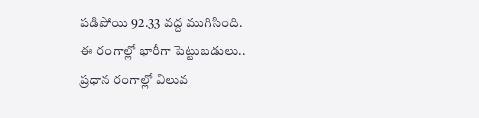పడిపోయి 92.33 వద్ద ముగిసింది.
ఈ రంగాల్లో భారీగా పెట్టుబడులు..
ప్రధాన రంగాల్లో విలువ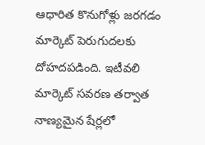ఆధారిత కొనుగోళ్లు జరగడం మార్కెట్ పెరుగుదలకు దోహదపడింది. ఇటీవలి మార్కెట్ సవరణ తర్వాత నాణ్యమైన షేర్లలో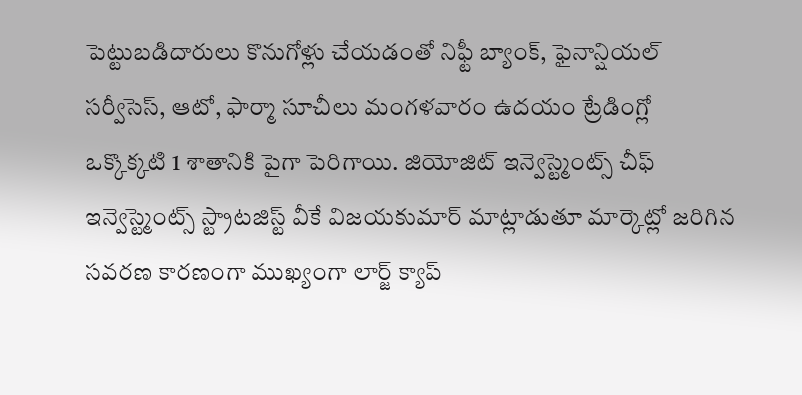పెట్టుబడిదారులు కొనుగోళ్లు చేయడంతో నిఫ్టీ బ్యాంక్, ఫైనాన్షియల్ సర్వీసెస్, ఆటో, ఫార్మా సూచీలు మంగళవారం ఉదయం ట్రేడింగ్లో ఒక్కొక్కటి 1 శాతానికి పైగా పెరిగాయి. జియోజిట్ ఇన్వెస్ట్మెంట్స్ చీఫ్ ఇన్వెస్ట్మెంట్స్ స్ట్రాటజిస్ట్ వీకే విజయకుమార్ మాట్లాడుతూ మార్కెట్లో జరిగిన సవరణ కారణంగా ముఖ్యంగా లార్జ్ క్యాప్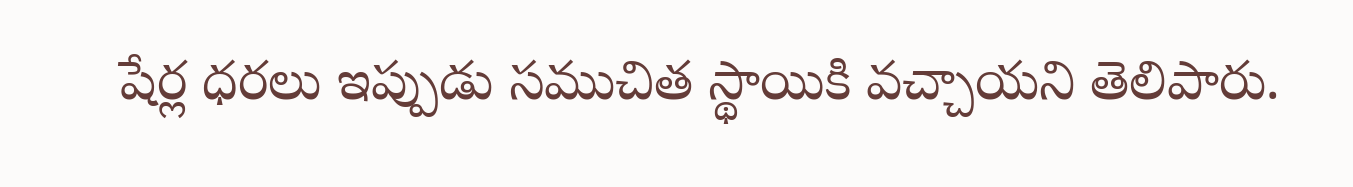షేర్ల ధరలు ఇప్పుడు సముచిత స్థాయికి వచ్చాయని తెలిపారు.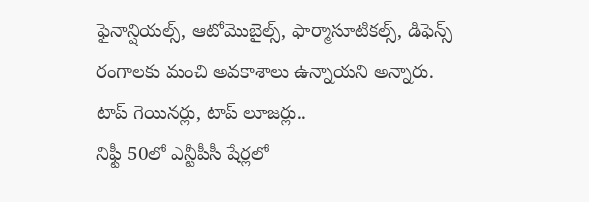ఫైనాన్షియల్స్, ఆటోమొబైల్స్, ఫార్మాసూటికల్స్, డిఫెన్స్ రంగాలకు మంచి అవకాశాలు ఉన్నాయని అన్నారు.
టాప్ గెయినర్లు, టాప్ లూజర్లు..
నిఫ్టీ 50లో ఎన్టీపీసీ షేర్లలో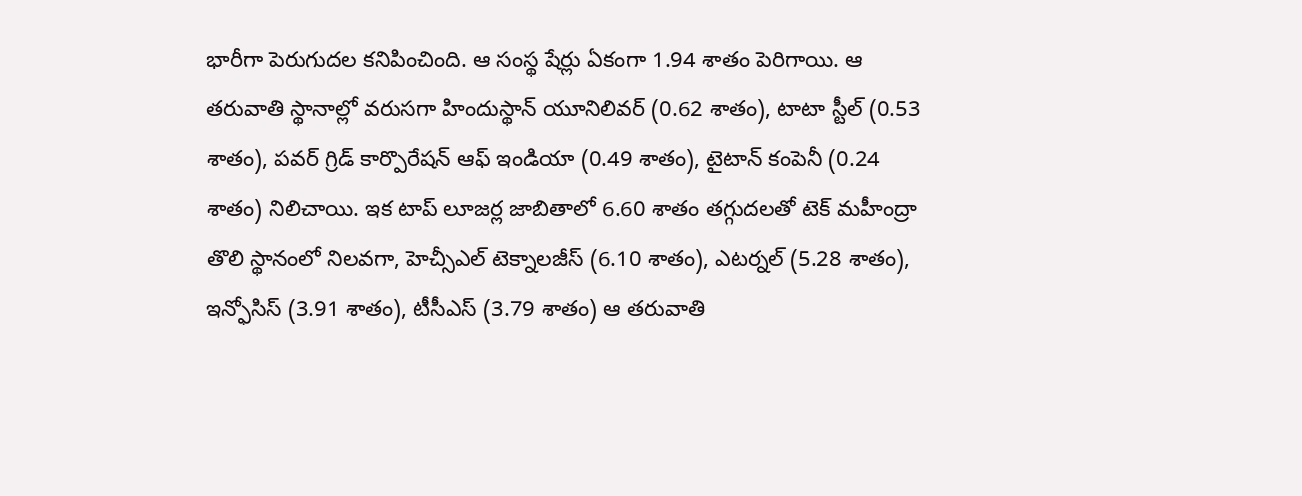భారీగా పెరుగుదల కనిపించింది. ఆ సంస్థ షేర్లు ఏకంగా 1.94 శాతం పెరిగాయి. ఆ తరువాతి స్థానాల్లో వరుసగా హిందుస్థాన్ యూనిలివర్ (0.62 శాతం), టాటా స్టీల్ (0.53 శాతం), పవర్ గ్రిడ్ కార్పొరేషన్ ఆఫ్ ఇండియా (0.49 శాతం), టైటాన్ కంపెనీ (0.24 శాతం) నిలిచాయి. ఇక టాప్ లూజర్ల జాబితాలో 6.60 శాతం తగ్గుదలతో టెక్ మహీంద్రా తొలి స్థానంలో నిలవగా, హెచ్సీఎల్ టెక్నాలజీస్ (6.10 శాతం), ఎటర్నల్ (5.28 శాతం), ఇన్ఫోసిస్ (3.91 శాతం), టీసీఎస్ (3.79 శాతం) ఆ తరువాతి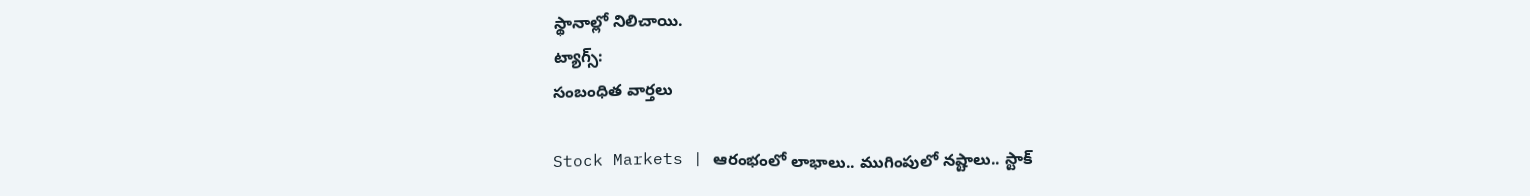స్థానాల్లో నిలిచాయి.
ట్యాగ్స్:
సంబంధిత వార్తలు

Stock Markets | ఆరంభంలో లాభాలు.. ముగింపులో నష్టాలు.. స్టాక్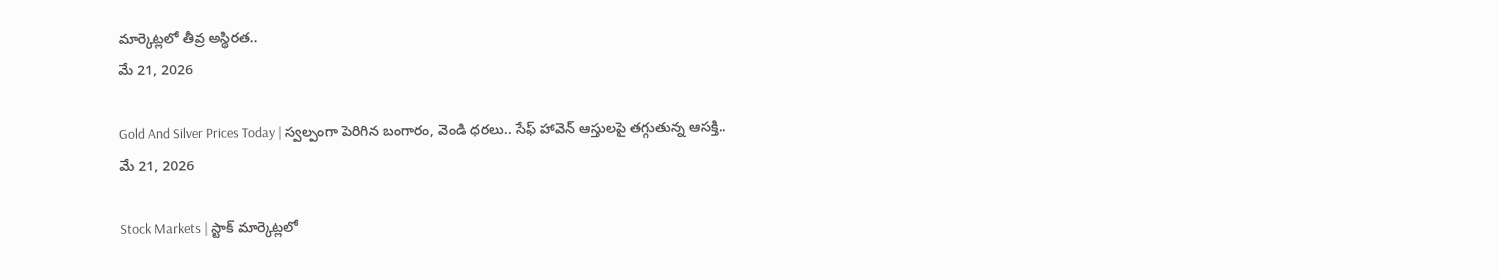మార్కెట్లలో తీవ్ర అస్థిరత..
మే 21, 2026

Gold And Silver Prices Today | స్వల్పంగా పెరిగిన బంగారం, వెండి ధరలు.. సేఫ్ హావెన్ ఆస్తులపై తగ్గుతున్న ఆసక్తి..
మే 21, 2026

Stock Markets | స్టాక్ మార్కెట్లలో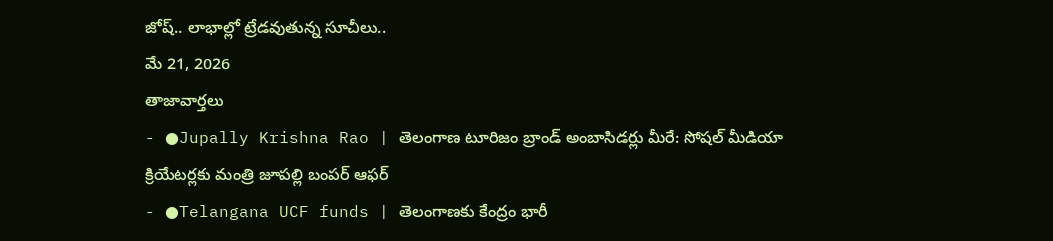జోష్.. లాభాల్లో ట్రేడవుతున్న సూచీలు..
మే 21, 2026
తాజావార్తలు
- ●Jupally Krishna Rao | తెలంగాణ టూరిజం బ్రాండ్ అంబాసిడర్లు మీరే: సోషల్ మీడియా క్రియేటర్లకు మంత్రి జూపల్లి బంపర్ ఆఫర్
- ●Telangana UCF funds | తెలంగాణకు కేంద్రం భారీ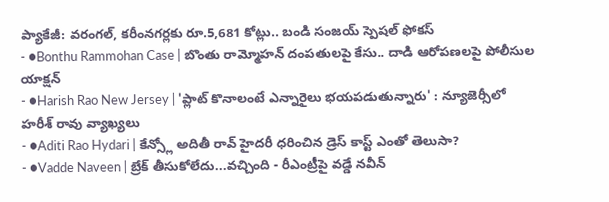ప్యాకేజీ: వరంగల్, కరీంనగర్లకు రూ.5,681 కోట్లు.. బండి సంజయ్ స్పెషల్ ఫోకస్
- ●Bonthu Rammohan Case | బొంతు రామ్మోహన్ దంపతులపై కేసు.. దాడి ఆరోపణలపై పోలీసుల యాక్షన్
- ●Harish Rao New Jersey | 'ప్లాట్ కొనాలంటే ఎన్నారైలు భయపడుతున్నారు' : న్యూజెర్సీలో హరీశ్ రావు వ్యాఖ్యలు
- ●Aditi Rao Hydari | కేన్స్లో అదితీ రావ్ హైదరీ ధరించిన డ్రెస్ కాస్ట్ ఎంతో తెలుసా?
- ●Vadde Naveen | బ్రేక్ తీసుకోలేదు...వచ్చింది - రీఎంట్రీపై వడ్డే నవీన్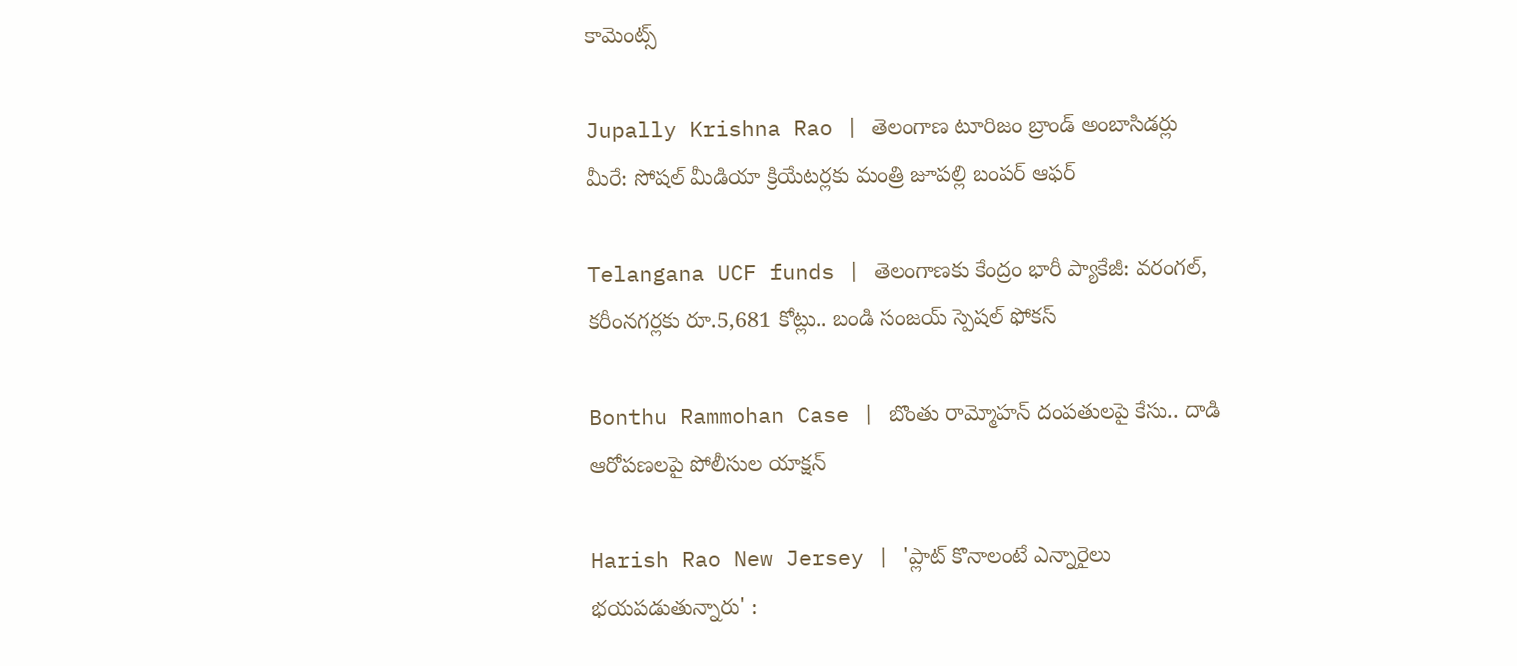కామెంట్స్

Jupally Krishna Rao | తెలంగాణ టూరిజం బ్రాండ్ అంబాసిడర్లు మీరే: సోషల్ మీడియా క్రియేటర్లకు మంత్రి జూపల్లి బంపర్ ఆఫర్

Telangana UCF funds | తెలంగాణకు కేంద్రం భారీ ప్యాకేజీ: వరంగల్, కరీంనగర్లకు రూ.5,681 కోట్లు.. బండి సంజయ్ స్పెషల్ ఫోకస్

Bonthu Rammohan Case | బొంతు రామ్మోహన్ దంపతులపై కేసు.. దాడి ఆరోపణలపై పోలీసుల యాక్షన్

Harish Rao New Jersey | 'ప్లాట్ కొనాలంటే ఎన్నారైలు భయపడుతున్నారు' :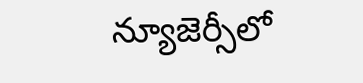న్యూజెర్సీలో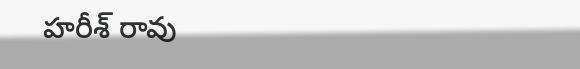హరీశ్ రావు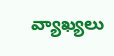వ్యాఖ్యలు